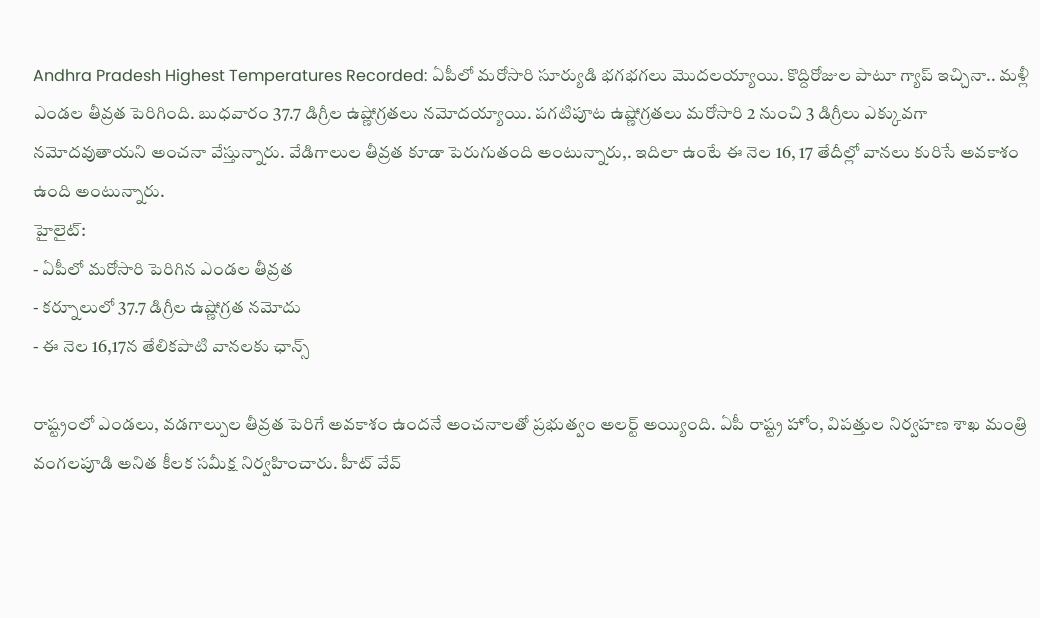Andhra Pradesh Highest Temperatures Recorded: ఏపీలో మరోసారి సూర్యుడి భగభగలు మొదలయ్యాయి. కొద్దిరోజుల పాటూ గ్యాప్ ఇచ్చినా.. మళ్లీ ఎండల తీవ్రత పెరిగింది. బుధవారం 37.7 డిగ్రీల ఉష్ణోగ్రతలు నమోదయ్యాయి. పగటిపూట ఉష్ణోగ్రతలు మరోసారి 2 నుంచి 3 డిగ్రీలు ఎక్కువగా నమోదవుతాయని అంచనా వేస్తున్నారు. వేడిగాలుల తీవ్రత కూడా పెరుగుతంది అంటున్నారు,. ఇదిలా ఉంటే ఈ నెల 16, 17 తేదీల్లో వానలు కురిసే అవకాశం ఉంది అంటున్నారు.
హైలైట్:
- ఏపీలో మరోసారి పెరిగిన ఎండల తీవ్రత
- కర్నూలులో 37.7 డిగ్రీల ఉష్ణోగ్రత నమోదు
- ఈ నెల 16,17న తేలికపాటి వానలకు ఛాన్స్

రాష్ట్రంలో ఎండలు, వడగాల్పుల తీవ్రత పెరిగే అవకాశం ఉందనే అంచనాలతో ప్రభుత్వం అలర్ట్ అయ్యింది. ఏపీ రాష్ట్ర హోం, విపత్తుల నిర్వహణ శాఖ మంత్రి వంగలపూడి అనిత కీలక సమీక్ష నిర్వహించారు. హీట్ వేవ్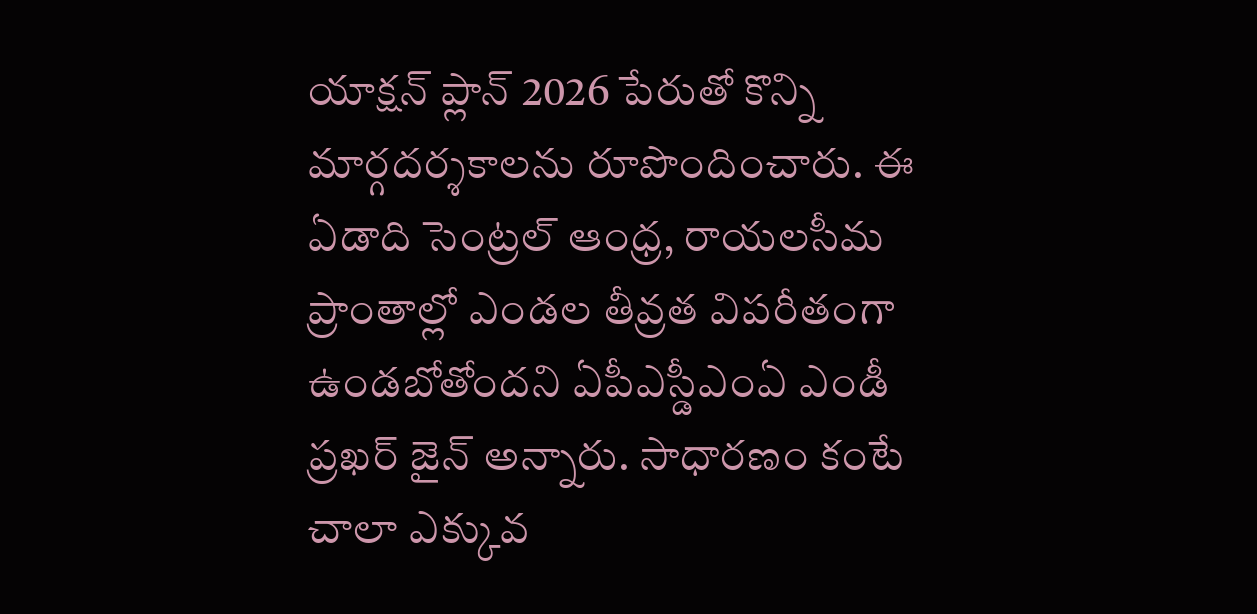యాక్షన్ ప్లాన్ 2026 పేరుతో కొన్ని మార్గదర్శకాలను రూపొందించారు. ఈ ఏడాది సెంట్రల్ ఆంధ్ర, రాయలసీమ ప్రాంతాల్లో ఎండల తీవ్రత విపరీతంగా ఉండబోతోందని ఏపీఎస్డీఎంఏ ఎండీ ప్రఖర్ జైన్ అన్నారు. సాధారణం కంటే చాలా ఎక్కువ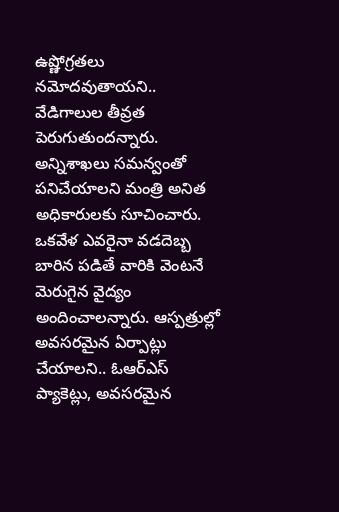ఉష్ణోగ్రతలు నమోదవుతాయని.. వేడిగాలుల తీవ్రత పెరుగుతుందన్నారు.
అన్నిశాఖలు సమన్వంతో పనిచేయాలని మంత్రి అనిత అధికారులకు సూచించారు. ఒకవేళ ఎవరైనా వడదెబ్బ బారిన పడితే వారికి వెంటనే మెరుగైన వైద్యం అందించాలన్నారు. ఆస్పత్రుల్లో అవసరమైన ఏర్పాట్లు చేయాలని.. ఓఆర్ఎస్ ప్యాకెట్లు, అవసరమైన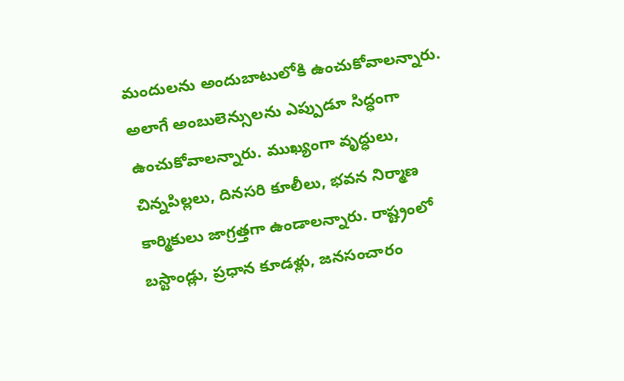మందులను అందుబాటులోకి ఉంచుకోవాలన్నారు. అలాగే అంబులెన్సులను ఎప్పుడూ సిద్ధంగా ఉంచుకోవాలన్నారు. ముఖ్యంగా వృద్ధులు, చిన్నపిల్లలు, దినసరి కూలీలు, భవన నిర్మాణ కార్మికులు జాగ్రత్తగా ఉండాలన్నారు. రాష్ట్రంలో బస్టాండ్లు, ప్రధాన కూడళ్లు, జనసంచారం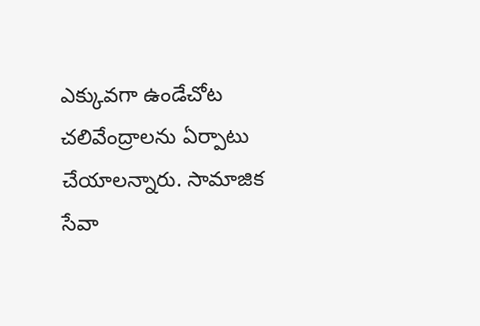ఎక్కువగా ఉండేచోట చలివేంద్రాలను ఏర్పాటు చేయాలన్నారు. సామాజిక సేవా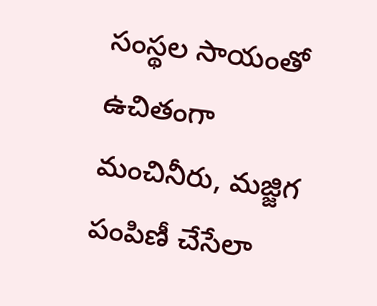సంస్థల సాయంతో ఉచితంగా మంచినీరు, మజ్జిగ పంపిణీ చేసేలా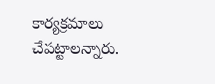కార్యక్రమాలు చేపట్టాలన్నారు.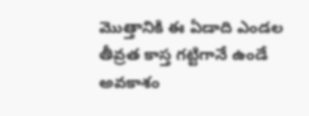మొత్తానికి ఈ ఏడాది ఎండల తీవ్రత కాస్త గట్టిగానే ఉండే అవకాశం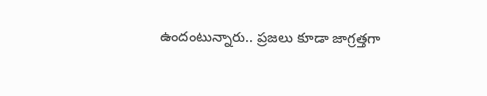ఉందంటున్నారు.. ప్రజలు కూడా జాగ్రత్తగా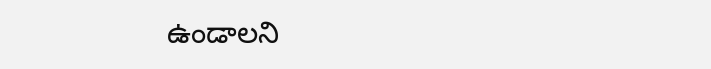ఉండాలని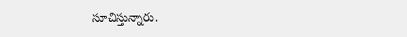సూచిస్తున్నారు.